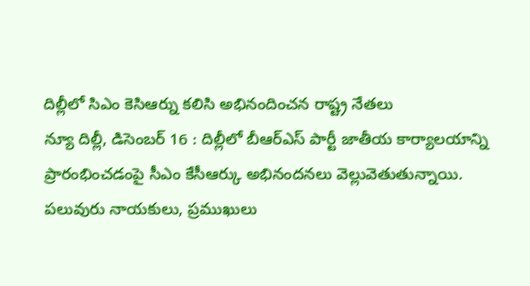దిల్లీలో సిఎం కెసిఆర్ను కలిసి అభినందించన రాష్ట్ర నేతలు
న్యూ దిల్లీ, డిసెంబర్ 16 : దిల్లీలో బీఆర్ఎస్ పార్టీ జాతీయ కార్యాలయాన్ని ప్రారంభించడంపై సీఎం కేసీఆర్కు అభినందనలు వెల్లువెతుతున్నాయి. పలువురు నాయకులు, ప్రముఖులు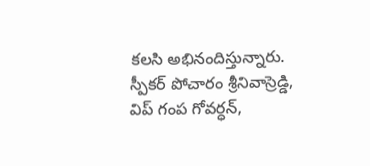కలసి అభినందిస్తున్నారు. స్పీకర్ పోచారం శ్రీనివాస్రెడ్డి, విప్ గంప గోవర్ధన్,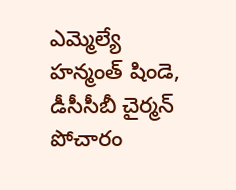ఎమ్మెల్యే హన్మంత్ షిండె, డీసీసీబీ చైర్మన్ పోచారం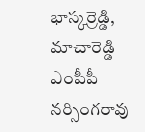భాస్కర్రెడ్డి, మాచారెడ్డి ఎంపీపీ నర్సింగరావు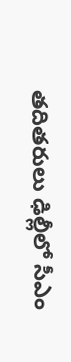తదితరులు ఢిల్లీలో సీఎం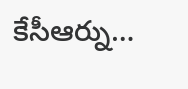కేసీఆర్ను…